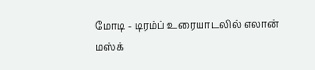மோடி - டிரம்ப் உரையாடலில் எலான் மஸ்க்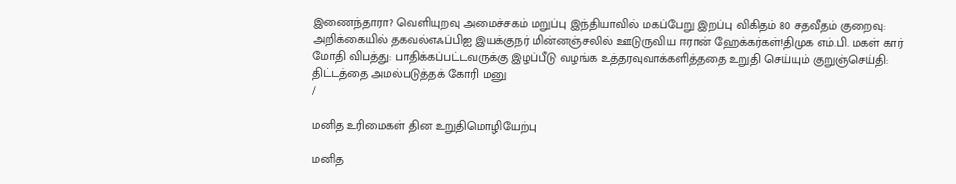இணைந்தாரா? வெளியுறவு அமைச்சகம் மறுப்பு இந்தியாவில் மகப்பேறு இறப்பு விகிதம் 80 சதவீதம் குறைவு: அறிக்கையில் தகவல்எஃப்பிஐ இயக்குநர் மின்னஞ்சலில் ஊடுருவிய ஈரான் ஹேக்கர்கள்!திமுக எம்.பி. மகள் கார் மோதி விபத்து: பாதிக்கப்பட்டவருக்கு இழப்பீடு வழங்க உத்தரவுவாக்களித்ததை உறுதி செய்யும் குறுஞ்செய்தி: திட்டத்தை அமல்படுத்தக் கோரி மனு
/

மனித உரிமைகள் தின உறுதிமொழியேற்பு

மனித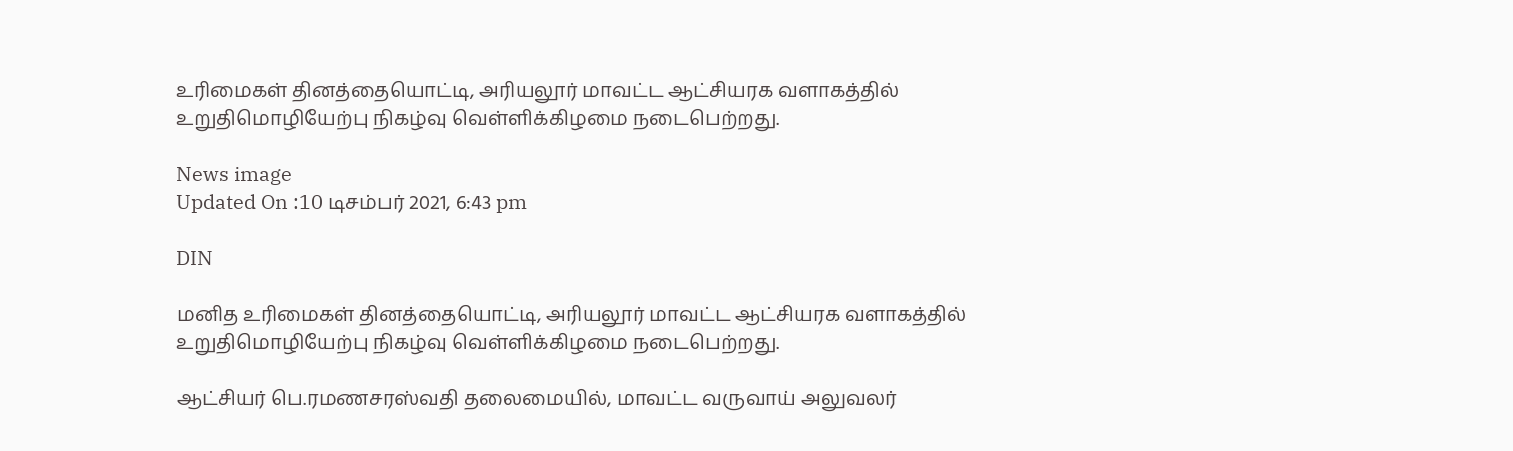உரிமைகள் தினத்தையொட்டி, அரியலூர் மாவட்ட ஆட்சியரக வளாகத்தில் உறுதிமொழியேற்பு நிகழ்வு வெள்ளிக்கிழமை நடைபெற்றது.

News image
Updated On :10 டிசம்பர் 2021, 6:43 pm

DIN

மனித உரிமைகள் தினத்தையொட்டி, அரியலூர் மாவட்ட ஆட்சியரக வளாகத்தில் உறுதிமொழியேற்பு நிகழ்வு வெள்ளிக்கிழமை நடைபெற்றது.

ஆட்சியர் பெ.ரமணசரஸ்வதி தலைமையில், மாவட்ட வருவாய் அலுவலர்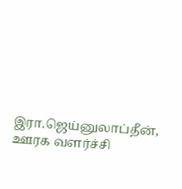இரா.ஜெய்னுலாப்தீன், ஊரக வளர்ச்சி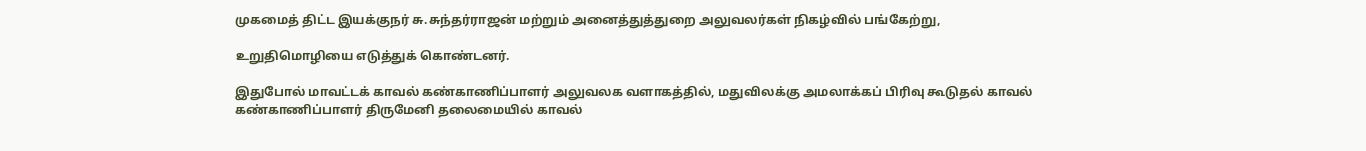முகமைத் திட்ட இயக்குநர் சு.சுந்தர்ராஜன் மற்றும் அனைத்துத்துறை அலுவலர்கள் நிகழ்வில் பங்கேற்று,

உறுதிமொழியை எடுத்துக் கொண்டனர்.

இதுபோல் மாவட்டக் காவல் கண்காணிப்பாளர் அலுவலக வளாகத்தில், மதுவிலக்கு அமலாக்கப் பிரிவு கூடுதல் காவல் கண்காணிப்பாளர் திருமேனி தலைமையில் காவல்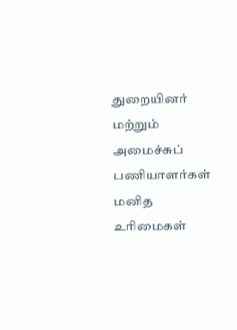துறையினர் மற்றும் அமைச்சுப் பணியாளர்கள் மனித உரிமைகள்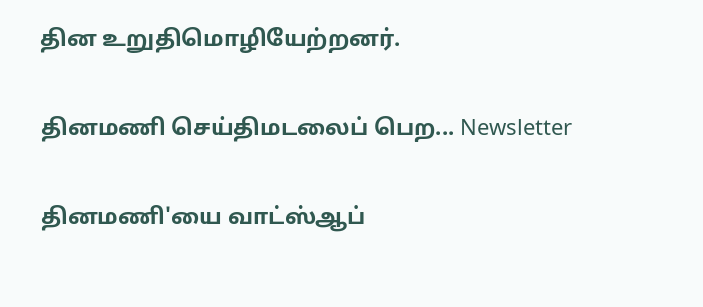தின உறுதிமொழியேற்றனர்.

தினமணி செய்திமடலைப் பெற... Newsletter

தினமணி'யை வாட்ஸ்ஆப்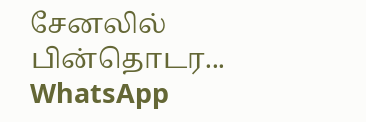சேனலில் பின்தொடர... WhatsApp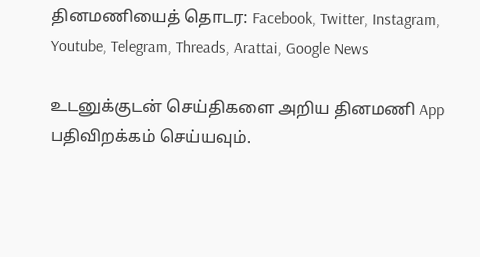தினமணியைத் தொடர: Facebook, Twitter, Instagram, Youtube, Telegram, Threads, Arattai, Google News

உடனுக்குடன் செய்திகளை அறிய தினமணி App பதிவிறக்கம் செய்யவும்.